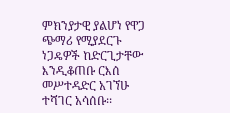ምክንያታዊ ያልሆነ የዋጋ ጭማሪ የሚያደርጉ ነጋዴዎች ከድርጊታቸው እንዲቆጠቡ ርእሰ መሥተዳድር አገኘሁ ተሻገር አሳሰቡ፡፡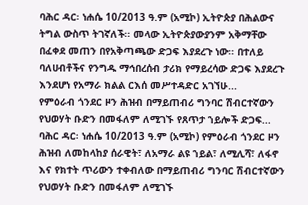ባሕር ዳር፡ ነሐሴ 10/2013 ዓ.ም (አሚኮ) ኢትዮጵያ በሕልውና ትግል ውስጥ ትገኛለች፡፡ መላው ኢትዮጵያውያንም አቅማቸው በፈቀደ መጠን በየአቅጣጫው ድጋፍ እያደረጉ ነው፡፡ በተለይ ባለሀብቶችና የንግዱ ማኅበረሰብ ታሪክ የማይረሳው ድጋፍ እያደረጉ እንደሆነ የአማራ ክልል ርእሰ መሥተዳድር አገኘሁ...
የምዕራብ ጎንደር ዞን ሕዝብ በማይጠብሪ ግንባር ሽብርተኛውን የህወሃት ቡድን በመፋለም ለሚገኙ የጸጥታ ኀይሎች ድጋፍ...
ባሕር ዳር፡ ነሐሴ 10/2013 ዓ.ም (አሚኮ) የምዕራብ ጎንደር ዞን ሕዝብ ለመከላከያ ሰራዊት፣ ለአማራ ልዩ ኀይል፣ ለሚሊሻ፣ ለፋኖ እና የክተት ጥሪውን ተቀብለው በማይጠብሪ ግንባር ሽብርተኛውን የህወሃት ቡድን በመፋለም ለሚገኙ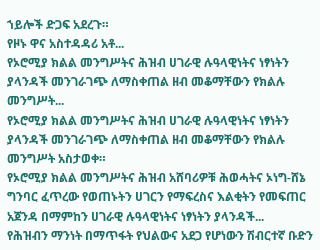ኀይሎች ድጋፍ አደረጉ።
የዞኑ ዋና አስተዳዳሪ አቶ...
የኦሮሚያ ክልል መንግሥትና ሕዝብ ሀገራዊ ሉዓላዊነትና ነፃነትን ያላንዳች መንገራገጭ ለማስቀጠል ዘብ መቆማቸውን የክልሉ መንግሥት...
የኦሮሚያ ክልል መንግሥትና ሕዝብ ሀገራዊ ሉዓላዊነትና ነፃነትን ያላንዳች መንገራገጭ ለማስቀጠል ዘብ መቆማቸውን የክልሉ መንግሥት አስታወቀ።
የኦሮሚያ ክልል መንግሥትና ሕዝብ አሸባሪዎቹ ሕወሓትና ኦነግ-ሸኔ ግንባር ፈጥረው የወጠኑትን ሀገርን የማፍረስና እልቂትን የመፍጠር አጀንዳ በማምከን ሀገራዊ ሉዓላዊነትና ነፃነትን ያላንዳች...
የሕዝብን ማንነት በማጥፋት የህልውና አደጋ የሆነውን ሽብርተኛ ቡድን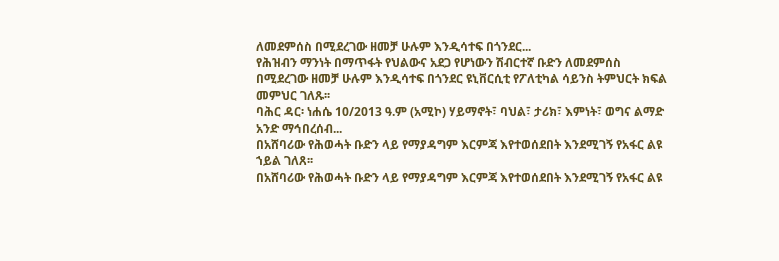ለመደምሰስ በሚደረገው ዘመቻ ሁሉም እንዲሳተፍ በጎንደር...
የሕዝብን ማንነት በማጥፋት የህልውና አደጋ የሆነውን ሽብርተኛ ቡድን ለመደምሰስ በሚደረገው ዘመቻ ሁሉም እንዲሳተፍ በጎንደር ዩኒቨርሲቲ የፖለቲካል ሳይንስ ትምህርት ክፍል መምህር ገለጹ፡፡
ባሕር ዳር፡ ነሐሴ 10/2013 ዓ.ም (አሚኮ) ሃይማኖት፣ ባህል፣ ታሪክ፣ እምነት፣ ወግና ልማድ አንድ ማኅበረሰብ...
በአሸባሪው የሕወሓት ቡድን ላይ የማያዳግም እርምጃ እየተወሰደበት እንደሚገኝ የአፋር ልዩ ኀይል ገለጸ፡፡
በአሸባሪው የሕወሓት ቡድን ላይ የማያዳግም እርምጃ እየተወሰደበት እንደሚገኝ የአፋር ልዩ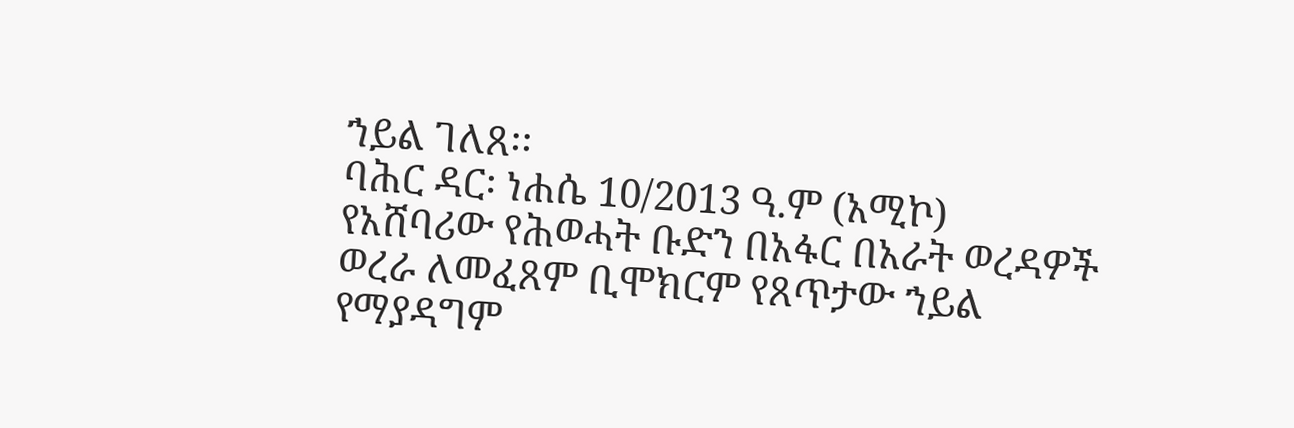ኀይል ገለጸ፡፡
ባሕር ዳር፡ ነሐሴ 10/2013 ዓ.ም (አሚኮ) የአሸባሪው የሕወሓት ቡድን በአፋር በአራት ወረዳዎች ወረራ ለመፈጸም ቢሞክርም የጸጥታው ኀይል የማያዳግም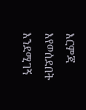እርምጃ እየወሰደበት እንደሚገኝ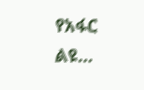የአፋር ልዩ...